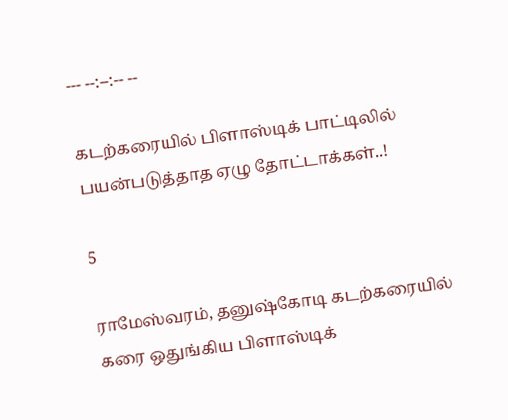--- --:--:-- --

கடற்கரையில் பிளாஸ்டிக் பாட்டிலில் பயன்படுத்தாத ஏழு தோட்டாக்கள்..!

5

ராமேஸ்வரம், தனுஷ்கோடி கடற்கரையில் கரை ஒதுங்கிய பிளாஸ்டிக்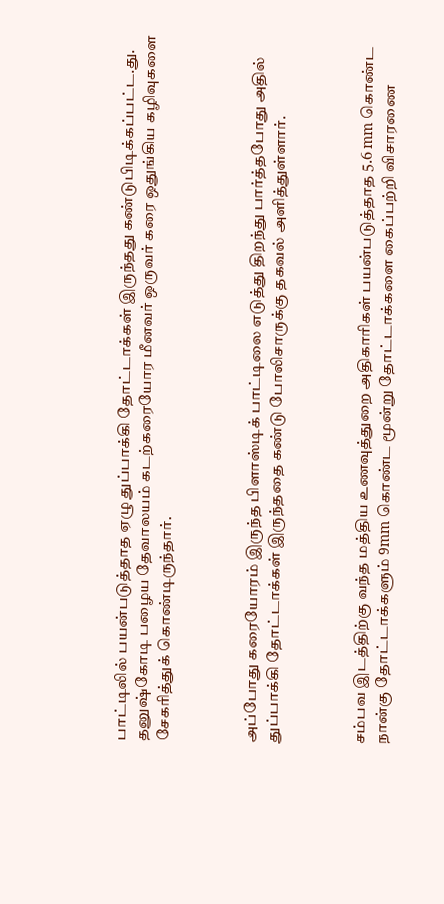பாட்டிலில் பயன்படுத்தாத ஏழு துப்பாக்கி தோட்டாக்கள் இருந்தது கண்டுபிடிக்கப்பட்ட.து. தனுஷ்கோடி பழைய தேவாலயம் கடற்கரையோர மீனவர் ஒருவர் கரை ஒதுங்கிய கழிவுகளை சேகரித்துக் கொண்டிருந்தார்.



அப்போது கரையோரம் இருந்த பிளாஸ்டிக் பாட்டிலை எடுத்து திறந்து பார்த்தபோது அதில் துப்பாக்கி தோட்டாக்கள் இருந்ததை கண்டு போலிசாருக்கு தகவல் அளித்துள்ளார்.



சம்பவ இடத்திற்கு வந்த மத்திய உணவுத்துறை அதிகாரிகள் பயன்படுத்தாத 5.6 mm கொண்ட நான்கு தோட்டாக்களும் 9mm கொண்ட மூன்று தோட்டாக்களை கைப்பற்றி விசாரணை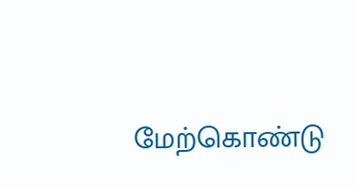மேற்கொண்டு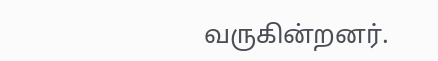வருகின்றனர்.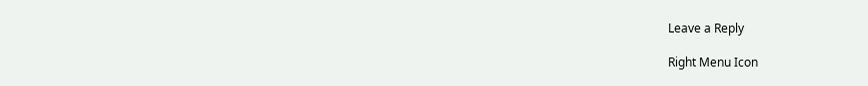Leave a Reply

Right Menu Icon